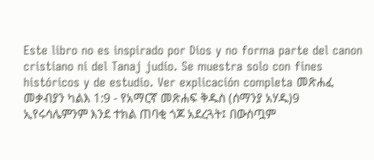Este libro no es inspirado por Dios y no forma parte del canon cristiano ni del Tanaj judío. Se muestra solo con fines históricos y de estudio. Ver explicación completa መጽሐፈ መቃብያን ካልእ 1:9 - የአማርኛ መጽሐፍ ቅዱስ (ሰማንያ አሃዱ)9 ኢየሩሳሌምንም እንደ ተክል ጠባቂ ጎጆ አደረጓት፤ በውስጧም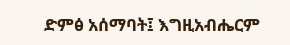ድምፅ አሰማባት፤ እግዚአብሔርም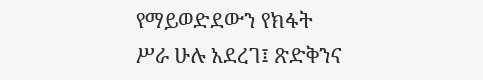የማይወድደውን የክፋት ሥራ ሁሉ አደረገ፤ ጽድቅንና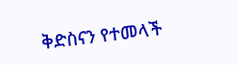ቅድስናን የተመላች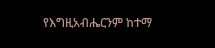የእግዚአብሔርንም ከተማ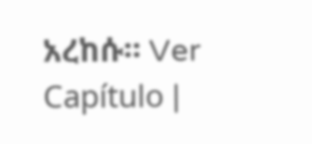አረከሱ። Ver Capítulo |